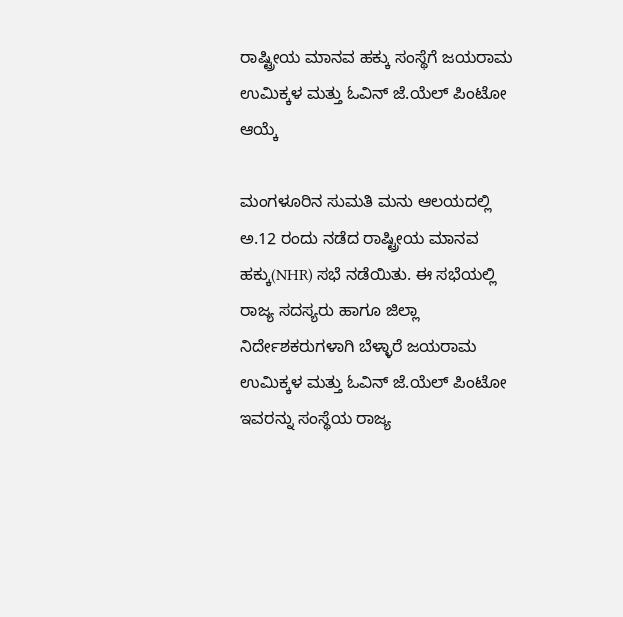ರಾಷ್ಟ್ರೀಯ ಮಾನವ ಹಕ್ಕು ಸಂಸ್ಥೆಗೆ ಜಯರಾಮ ಉಮಿಕ್ಕಳ ಮತ್ತು ಓವಿನ್ ಜೆ.ಯೆಲ್ ಪಿಂಟೋ ಆಯ್ಕೆ

ಮಂಗಳೂರಿನ ಸುಮತಿ ಮನು ಆಲಯದಲ್ಲಿ ಅ.12 ರಂದು ನಡೆದ ರಾಷ್ಟ್ರೀಯ ಮಾನವ ಹಕ್ಕು(NHR) ಸಭೆ ನಡೆಯಿತು. ಈ ಸಭೆಯಲ್ಲಿ ರಾಜ್ಯ ಸದಸ್ಯರು ಹಾಗೂ ಜಿಲ್ಲಾ ನಿರ್ದೇಶಕರುಗಳಾಗಿ ಬೆಳ್ಳಾರೆ ಜಯರಾಮ ಉಮಿಕ್ಕಳ ಮತ್ತು ಓವಿನ್ ಜೆ.ಯೆಲ್ ಪಿಂಟೋ ಇವರನ್ನು ಸಂಸ್ಥೆಯ ರಾಜ್ಯ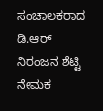ಸಂಚಾಲಕರಾದ ಡಿ.ಆರ್ ನಿರಂಜನ ಶೆಟ್ಟಿ ನೇಮಕ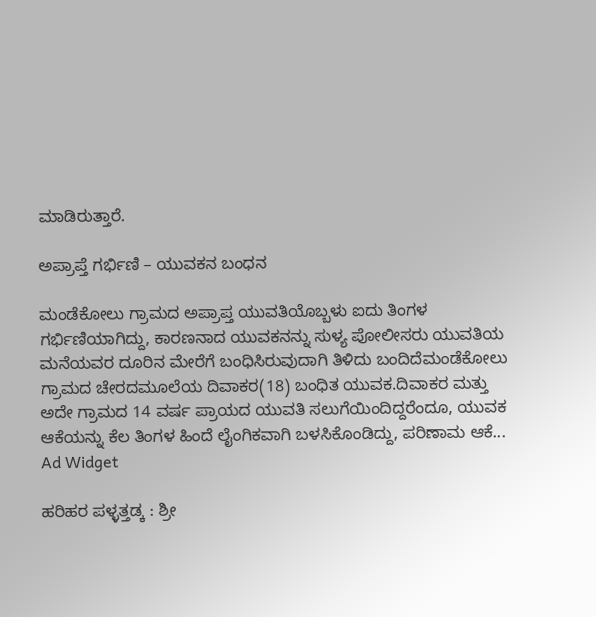ಮಾಡಿರುತ್ತಾರೆ.

ಅಪ್ರಾಪ್ತೆ ಗರ್ಭಿಣಿ – ಯುವಕನ ಬಂಧನ

ಮಂಡೆಕೋಲು ಗ್ರಾಮದ ಅಪ್ರಾಪ್ತ ಯುವತಿಯೊಬ್ಬಳು ಐದು ತಿಂಗಳ ಗರ್ಭಿಣಿಯಾಗಿದ್ದು, ಕಾರಣನಾದ ಯುವಕನನ್ನು ಸುಳ್ಯ ಪೋಲೀಸರು ಯುವತಿಯ ಮನೆಯವರ ದೂರಿನ ಮೇರೆಗೆ ಬಂಧಿಸಿರುವುದಾಗಿ ತಿಳಿದು ಬಂದಿದೆಮಂಡೆಕೋಲು ಗ್ರಾಮದ ಚೇರದಮೂಲೆಯ ದಿವಾಕರ(18) ಬಂಧಿತ ಯುವಕ.ದಿವಾಕರ ಮತ್ತು ಅದೇ ಗ್ರಾಮದ 14 ವರ್ಷ ಪ್ರಾಯದ ಯುವತಿ ಸಲುಗೆಯಿಂದಿದ್ದರೆಂದೂ, ಯುವಕ ಆಕೆಯನ್ನು ಕೆಲ ತಿಂಗಳ ಹಿಂದೆ ಲೈಂಗಿಕವಾಗಿ ಬಳಸಿಕೊಂಡಿದ್ದು, ಪರಿಣಾಮ ಆಕೆ...
Ad Widget

ಹರಿಹರ ಪಳ್ಳತ್ತಡ್ಕ : ಶ್ರೀ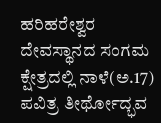ಹರಿಹರೇಶ್ವರ ದೇವಸ್ಥಾನದ ಸಂಗಮ ಕ್ಷೇತ್ರದಲ್ಲಿ ನಾಳೆ(ಅ.17) ಪವಿತ್ರ ತೀರ್ಥೋದ್ಭವ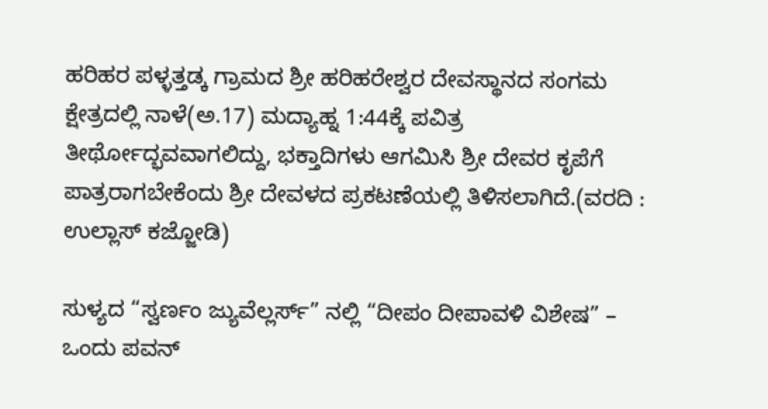ಹರಿಹರ ಪಳ್ಳತ್ತಡ್ಕ ಗ್ರಾಮದ ಶ್ರೀ ಹರಿಹರೇಶ್ವರ ದೇವಸ್ಥಾನದ ಸಂಗಮ ಕ್ಷೇತ್ರದಲ್ಲಿ ನಾಳೆ(ಅ.17) ಮದ್ಯಾಹ್ನ 1:44ಕ್ಕೆ ಪವಿತ್ರ ತೀರ್ಥೋದ್ಭವವಾಗಲಿದ್ದು, ಭಕ್ತಾದಿಗಳು ಆಗಮಿಸಿ ಶ್ರೀ ದೇವರ ಕೃಪೆಗೆ ಪಾತ್ರರಾಗಬೇಕೆಂದು ಶ್ರೀ ದೇವಳದ ಪ್ರಕಟಣೆಯಲ್ಲಿ ತಿಳಿಸಲಾಗಿದೆ.(ವರದಿ : ಉಲ್ಲಾಸ್ ಕಜ್ಜೋಡಿ)

ಸುಳ್ಯದ “ಸ್ವರ್ಣಂ ಜ್ಯುವೆಲ್ಲರ್ಸ್” ನಲ್ಲಿ “ದೀಪಂ ದೀಪಾವಳಿ ವಿಶೇಷ” – ಒಂದು ಪವನ್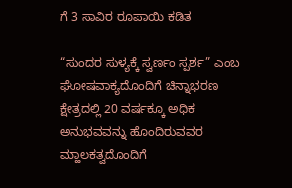ಗೆ 3 ಸಾವಿರ ರೂಪಾಯಿ ಕಡಿತ

“ಸುಂದರ ಸುಳ್ಯಕ್ಕೆ ಸ್ವರ್ಣಂ ಸ್ಪರ್ಶ” ಎಂಬ ಘೋಷವಾಕ್ಯದೊಂದಿಗೆ ಚಿನ್ನಾಭರಣ ಕ್ಷೇತ್ರದಲ್ಲಿ 20 ವರ್ಷಕ್ಕೂ ಅಧಿಕ ಅನುಭವವನ್ನು ಹೊಂದಿರುವವರ ಮ್ಹಾಲಕತ್ವದೊಂದಿಗೆ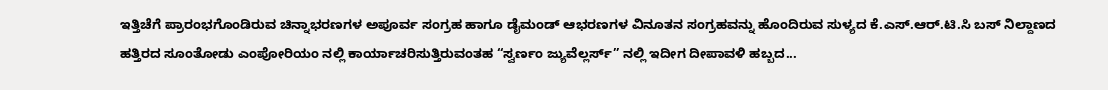ಇತ್ತಿಚೆಗೆ ಪ್ರಾರಂಭಗೊಂಡಿರುವ ಚಿನ್ನಾಭರಣಗಳ ಅಪೂರ್ವ ಸಂಗ್ರಹ ಹಾಗೂ ಡೈಮಂಡ್ ಆಭರಣಗಳ ವಿನೂತನ ಸಂಗ್ರಹವನ್ನು ಹೊಂದಿರುವ ಸುಳ್ಯದ ಕೆ.ಎಸ್.ಆರ್.ಟಿ.ಸಿ ಬಸ್ ನಿಲ್ದಾಣದ ಹತ್ತಿರದ ಸೂಂತೋಡು ಎಂಪೋರಿಯಂ ನಲ್ಲಿ ಕಾರ್ಯಾಚರಿಸುತ್ತಿರುವಂತಹ “ಸ್ವರ್ಣಂ ಜ್ಯುವೆಲ್ಲರ್ಸ್” ನಲ್ಲಿ ಇದೀಗ ದೀಪಾವಳಿ ಹಬ್ಬದ...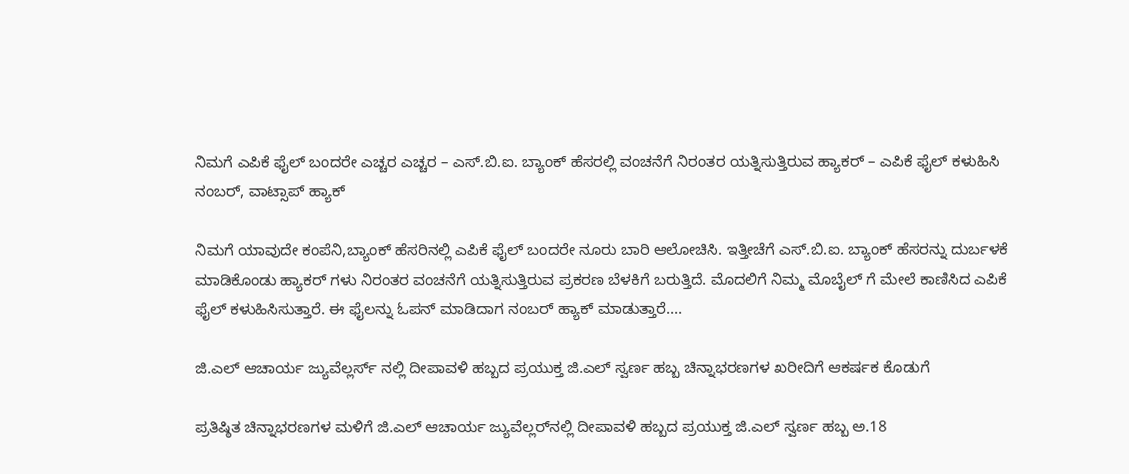ನಿಮಗೆ ಎಪಿಕೆ ಫೈಲ್ ಬಂದರೇ ಎಚ್ಚರ ಎಚ್ಚರ – ಎಸ್.ಬಿ.ಐ. ಬ್ಯಾಂಕ್ ಹೆಸರಲ್ಲಿ ವಂಚನೆಗೆ ನಿರಂತರ ಯತ್ನಿಸುತ್ತಿರುವ ಹ್ಯಾಕರ್ – ಎಪಿಕೆ ಫೈಲ್ ಕಳುಹಿಸಿ ನಂಬರ್, ವಾಟ್ಸಾಪ್ ಹ್ಯಾಕ್

ನಿಮಗೆ ಯಾವುದೇ ಕಂಪೆನಿ,ಬ್ಯಾಂಕ್ ಹೆಸರಿನಲ್ಲಿ ಎಪಿಕೆ ಫೈಲ್ ಬಂದರೇ ನೂರು ಬಾರಿ ಆಲೋಚಿಸಿ. ಇತ್ತೀಚೆಗೆ ಎಸ್.ಬಿ.ಐ. ಬ್ಯಾಂಕ್ ಹೆಸರನ್ನು ದುರ್ಬಳಕೆ ಮಾಡಿಕೊಂಡು ಹ್ಯಾಕರ್ ಗಳು ನಿರಂತರ ವಂಚನೆಗೆ ಯತ್ನಿಸುತ್ತಿರುವ ಪ್ರಕರಣ ಬೆಳಕಿಗೆ ಬರುತ್ತಿದೆ. ಮೊದಲಿಗೆ ನಿಮ್ಮ ಮೊಬೈಲ್ ಗೆ ಮೇಲೆ ಕಾಣಿಸಿದ ಎಪಿಕೆ ಫೈಲ್ ಕಳುಹಿಸಿಸುತ್ತಾರೆ. ಈ ಫೈಲನ್ನು ಓಪನ್ ಮಾಡಿದಾಗ ನಂಬರ್ ಹ್ಯಾಕ್ ಮಾಡುತ್ತಾರೆ....

ಜಿ.ಎಲ್ ಆಚಾರ್ಯ ಜ್ಯುವೆಲ್ಲರ್ಸ್‌ ನಲ್ಲಿ ದೀಪಾವಳಿ ಹಬ್ಬದ ಪ್ರಯುಕ್ತ ಜಿ.ಎಲ್‌ ಸ್ವರ್ಣ ಹಬ್ಬ ಚಿನ್ನಾಭರಣಗಳ ಖರೀದಿಗೆ ಆಕರ್ಷಕ ಕೊಡುಗೆ

ಪ್ರತಿಷ್ಠಿತ ಚಿನ್ನಾಭರಣಗಳ ಮಳಿಗೆ ಜಿ.ಎಲ್ ಆಚಾರ್ಯ ಜ್ಯುವೆಲ್ಲರ್‌ನಲ್ಲಿ ದೀಪಾವಳಿ ಹಬ್ಬದ ಪ್ರಯುಕ್ತ ಜಿ.ಎಲ್ ಸ್ವರ್ಣ ಹಬ್ಬ ಅ.18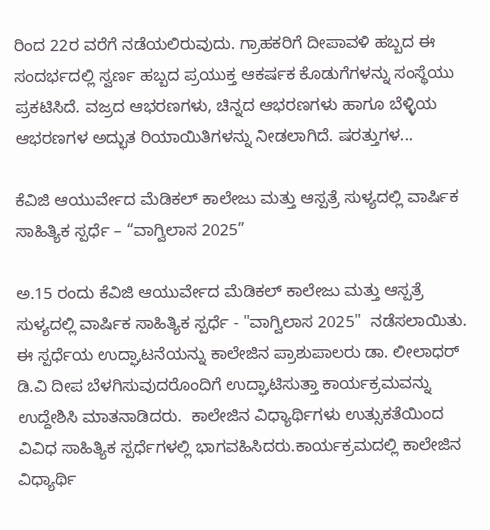ರಿಂದ 22ರ ವರೆಗೆ ನಡೆಯಲಿರುವುದು. ಗ್ರಾಹಕರಿಗೆ ದೀಪಾವಳಿ ಹಬ್ಬದ ಈ ಸಂದರ್ಭದಲ್ಲಿ ಸ್ವರ್ಣ ಹಬ್ಬದ ಪ್ರಯುಕ್ತ ಆಕರ್ಷಕ ಕೊಡುಗೆಗಳನ್ನು ಸಂಸ್ಥೆಯು ಪ್ರಕಟಿಸಿದೆ. ವಜ್ರದ ಆಭರಣಗಳು, ಚಿನ್ನದ ಆಭರಣಗಳು ಹಾಗೂ ಬೆಳ್ಳಿಯ ಆಭರಣಗಳ ಅದ್ಭುತ ರಿಯಾಯಿತಿಗಳನ್ನು ನೀಡಲಾಗಿದೆ. ಷರತ್ತುಗಳ...

ಕೆವಿಜಿ ಆಯುರ್ವೇದ ಮೆಡಿಕಲ್ ಕಾಲೇಜು ಮತ್ತು ಆಸ್ಪತ್ರೆ ಸುಳ್ಯದಲ್ಲಿ ವಾರ್ಷಿಕ ಸಾಹಿತ್ಯಿಕ ಸ್ಪರ್ಧೆ – “ವಾಗ್ವಿಲಾಸ 2025”

ಅ.15 ರಂದು ಕೆವಿಜಿ ಆಯುರ್ವೇದ ಮೆಡಿಕಲ್ ಕಾಲೇಜು ಮತ್ತು ಆಸ್ಪತ್ರೆ ಸುಳ್ಯದಲ್ಲಿ ವಾರ್ಷಿಕ ಸಾಹಿತ್ಯಿಕ ಸ್ಪರ್ಧೆ - "ವಾಗ್ವಿಲಾಸ 2025"  ನಡೆಸಲಾಯಿತು. ಈ ಸ್ಪರ್ಧೆಯ ಉದ್ಘಾಟನೆಯನ್ನು ಕಾಲೇಜಿನ ಪ್ರಾಶುಪಾಲರು ಡಾ. ಲೀಲಾಧರ್ ಡಿ.ವಿ ದೀಪ ಬೆಳಗಿಸುವುದರೊಂದಿಗೆ ಉದ್ಘಾಟಿಸುತ್ತಾ ಕಾರ್ಯಕ್ರಮವನ್ನು ಉದ್ದೇಶಿಸಿ ಮಾತನಾಡಿದರು.  ಕಾಲೇಜಿನ ವಿಧ್ಯಾರ್ಥಿಗಳು ಉತ್ಸುಕತೆಯಿಂದ ವಿವಿಧ ಸಾಹಿತ್ಯಿಕ ಸ್ಪರ್ಧೆಗಳಲ್ಲಿ ಭಾಗವಹಿಸಿದರು.ಕಾರ್ಯಕ್ರಮದಲ್ಲಿ ಕಾಲೇಜಿನ ವಿಧ್ಯಾರ್ಥಿ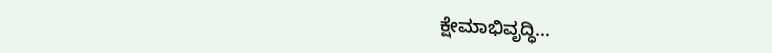ಕ್ಷೇಮಾಭಿವೃದ್ಧಿ...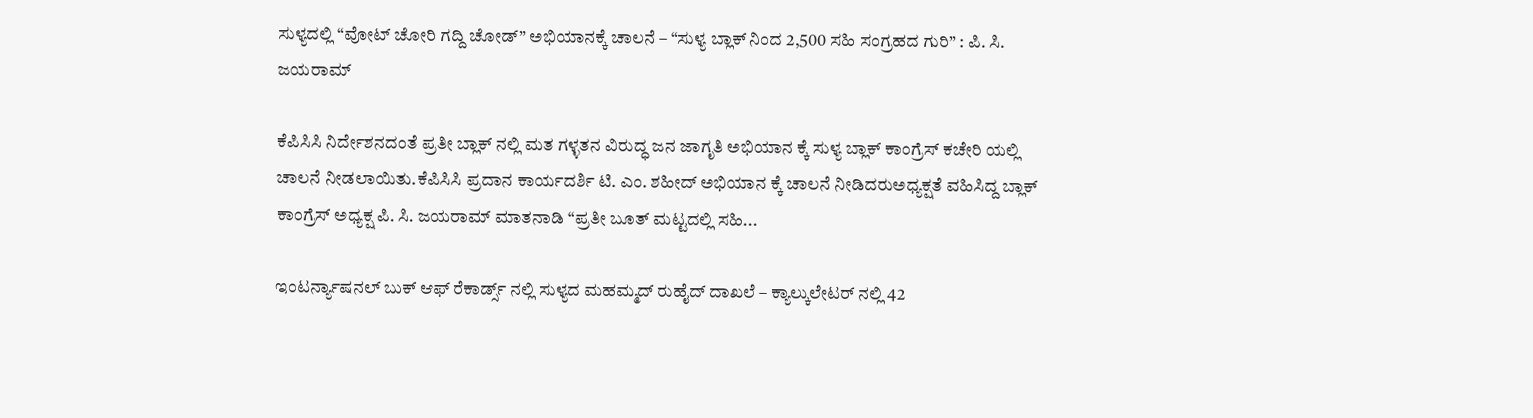ಸುಳ್ಯದಲ್ಲಿ “ವೋಟ್ ಚೋರಿ ಗದ್ದಿ ಚೋಡ್” ಅಭಿಯಾನಕ್ಕೆ ಚಾಲನೆ – “ಸುಳ್ಯ ಬ್ಲಾಕ್ ನಿಂದ 2,500 ಸಹಿ ಸಂಗ್ರಹದ ಗುರಿ” : ಪಿ. ಸಿ. ಜಯರಾಮ್

ಕೆಪಿಸಿಸಿ ನಿರ್ದೇಶನದಂತೆ ಪ್ರತೀ ಬ್ಲಾಕ್ ನಲ್ಲಿ ಮತ ಗಳ್ಳತನ ವಿರುದ್ಧ ಜನ ಜಾಗೃತಿ ಅಭಿಯಾನ ಕ್ಕೆ ಸುಳ್ಯ ಬ್ಲಾಕ್ ಕಾಂಗ್ರೆಸ್ ಕಚೇರಿ ಯಲ್ಲಿ ಚಾಲನೆ ನೀಡಲಾಯಿತು.ಕೆಪಿಸಿಸಿ ಪ್ರದಾನ ಕಾರ್ಯದರ್ಶಿ ಟಿ. ಎಂ. ಶಹೀದ್ ಅಭಿಯಾನ ಕ್ಕೆ ಚಾಲನೆ ನೀಡಿದರುಅಧ್ಯಕ್ಷತೆ ವಹಿಸಿದ್ದ ಬ್ಲಾಕ್ ಕಾಂಗ್ರೆಸ್ ಅಧ್ಯಕ್ಷ ಪಿ. ಸಿ. ಜಯರಾಮ್ ಮಾತನಾಡಿ “ಪ್ರತೀ ಬೂತ್ ಮಟ್ಟದಲ್ಲಿ ಸಹಿ...

ಇಂಟರ್ನ್ಯಾಷನಲ್ ಬುಕ್ ಆಫ್ ರೆಕಾರ್ಡ್ಸ್ ನಲ್ಲಿ ಸುಳ್ಯದ ಮಹಮ್ಮದ್ ರುಹೈದ್ ದಾಖಲೆ – ಕ್ಯಾಲ್ಕುಲೇಟರ್ ನಲ್ಲಿ 42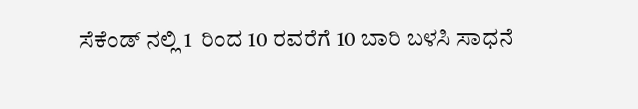ಸೆಕೆಂಡ್ ನಲ್ಲಿ 1  ರಿಂದ 10 ರವರೆಗೆ 10 ಬಾರಿ ಬಳಸಿ ಸಾಧನೆ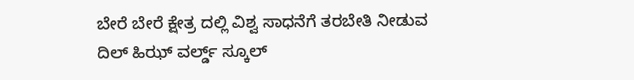ಬೇರೆ ಬೇರೆ ಕ್ಷೇತ್ರ ದಲ್ಲಿ ವಿಶ್ವ ಸಾಧನೆಗೆ ತರಬೇತಿ ನೀಡುವ ದಿಲ್ ಹಿಝ್ ವರ್ಲ್ಡ್ ಸ್ಕೂಲ್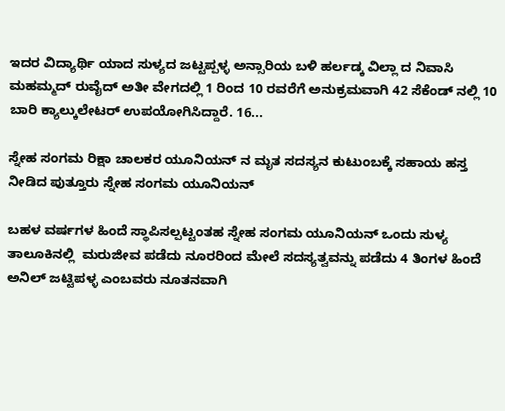ಇದರ ವಿದ್ಯಾರ್ಥಿ ಯಾದ ಸುಳ್ಯದ ಜಟ್ಟಪ್ಪಳ್ಳ ಅನ್ಸಾರಿಯ ಬಳಿ ಹರ್ಲಡ್ಕ ವಿಲ್ಲಾ ದ ನಿವಾಸಿ ಮಹಮ್ಮದ್ ರುವೈದ್ ಅತೀ ವೇಗದಲ್ಲಿ 1 ರಿಂದ 10 ರವರೆಗೆ ಅನುಕ್ರಮವಾಗಿ 42 ಸೆಕೆಂಡ್ ನಲ್ಲಿ 10 ಬಾರಿ ಕ್ಯಾಲ್ಕುಲೇಟರ್ ಉಪಯೋಗಿಸಿದ್ದಾರೆ. 16...

ಸ್ನೇಹ ಸಂಗಮ ರಿಕ್ಷಾ ಚಾಲಕರ ಯೂನಿಯನ್ ನ ಮೃತ ಸದಸ್ಯನ ಕುಟುಂಬಕ್ಕೆ ಸಹಾಯ ಹಸ್ತ ನೀಡಿದ ಪುತ್ತೂರು ಸ್ನೇಹ ಸಂಗಮ ಯೂನಿಯನ್

ಬಹಳ ವರ್ಷಗಳ ಹಿಂದೆ ಸ್ಥಾಪಿಸಲ್ಪಟ್ಟಂತಹ ಸ್ನೇಹ ಸಂಗಮ ಯೂನಿಯನ್ ಒಂದು ಸುಳ್ಯ ತಾಲೂಕಿನಲ್ಲಿ  ಮರುಜೀವ ಪಡೆದು ನೂರರಿಂದ ಮೇಲೆ ಸದಸ್ಯತ್ವವನ್ನು ಪಡೆದು 4 ತಿಂಗಳ ಹಿಂದೆ  ಅನಿಲ್ ಜಟ್ಟಿಪಳ್ಳ ಎಂಬವರು ನೂತನವಾಗಿ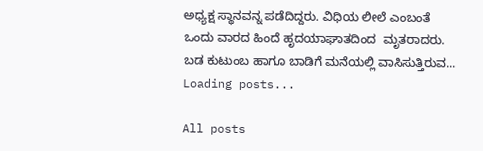ಅಧ್ಯಕ್ಷ ಸ್ಥಾನವನ್ನ ಪಡೆದಿದ್ದರು. ವಿಧಿಯ ಲೀಲೆ ಎಂಬಂತೆ ಒಂದು ವಾರದ ಹಿಂದೆ ಹೃದಯಾಘಾತದಿಂದ  ಮೃತರಾದರು. ಬಡ ಕುಟುಂಬ ಹಾಗೂ ಬಾಡಿಗೆ ಮನೆಯಲ್ಲಿ ವಾಸಿಸುತ್ತಿರುವ...
Loading posts...

All posts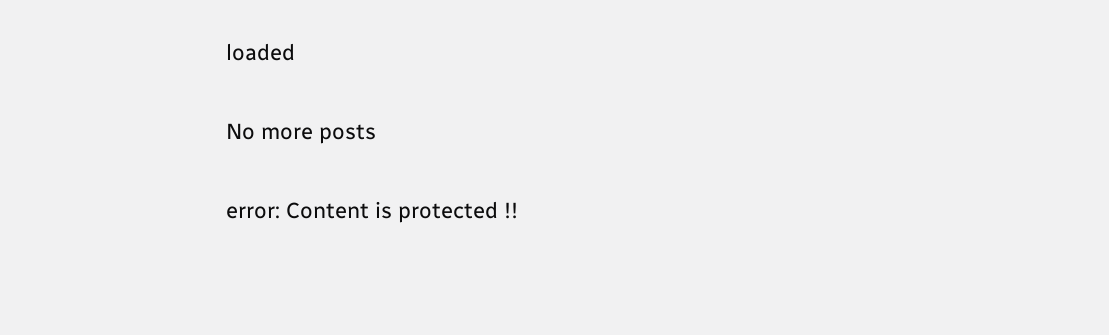loaded

No more posts

error: Content is protected !!